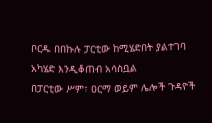ቦርዱ በበኩሉ ፓርቲው ከሚሄድበት ያልተገባ አካሄድ እንዲቆጠብ አሳስቧል
በፓርቲው ሥም፣ ዐርማ ወይም ሌሎች ጉዳዮች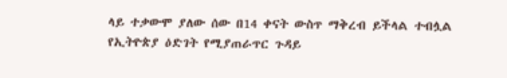ላይ ተቃውሞ ያለው ሰው በ14 ቀናት ውስጥ ማቅረብ ይችላል ተብሏል
የኢትዮጵያ ዕድገት የሚያጠራጥር ጉዳይ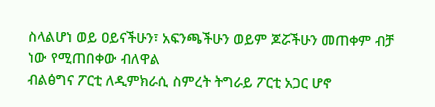ስላልሆነ ወይ ዐይናችሁን፣ አፍንጫችሁን ወይም ጆሯችሁን መጠቀም ብቻ ነው የሚጠበቀው ብለዋል
ብልፅግና ፖርቲ ለዲምክራሲ ስምረት ትግራይ ፖርቲ አጋር ሆኖ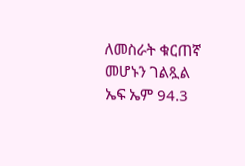ለመስራት ቁርጠኛ መሆኑን ገልጿል
ኤፍ ኤም 94.3